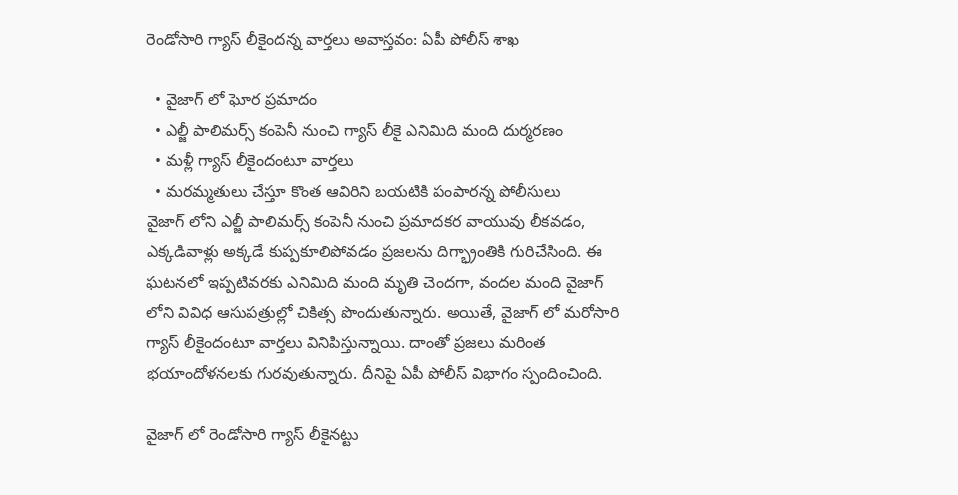రెండోసారి గ్యాస్ లీకైందన్న వార్తలు అవాస్తవం: ఏపీ పోలీస్ శాఖ

  • వైజాగ్ లో ఘోర ప్రమాదం
  • ఎల్జీ పాలిమర్స్ కంపెనీ నుంచి గ్యాస్ లీకై ఎనిమిది మంది దుర్మరణం
  • మళ్లీ గ్యాస్ లీకైందంటూ వార్తలు
  • మరమ్మతులు చేస్తూ కొంత ఆవిరిని బయటికి పంపారన్న పోలీసులు
వైజాగ్ లోని ఎల్జీ పాలిమర్స్ కంపెనీ నుంచి ప్రమాదకర వాయువు లీకవడం, ఎక్కడివాళ్లు అక్కడే కుప్పకూలిపోవడం ప్రజలను దిగ్భ్రాంతికి గురిచేసింది. ఈ ఘటనలో ఇప్పటివరకు ఎనిమిది మంది మృతి చెందగా, వందల మంది వైజాగ్ లోని వివిధ ఆసుపత్రుల్లో చికిత్స పొందుతున్నారు. అయితే, వైజాగ్ లో మరోసారి గ్యాస్ లీకైందంటూ వార్తలు వినిపిస్తున్నాయి. దాంతో ప్రజలు మరింత భయాందోళనలకు గురవుతున్నారు. దీనిపై ఏపీ పోలీస్ విభాగం స్పందించింది.

వైజాగ్ లో రెండోసారి గ్యాస్ లీకైనట్టు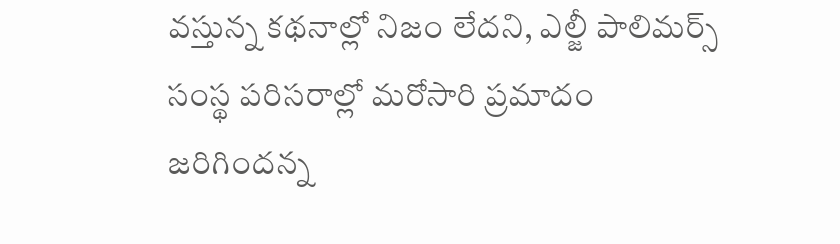వస్తున్న కథనాల్లో నిజం లేదని, ఎల్జీ పాలిమర్స్ సంస్థ పరిసరాల్లో మరోసారి ప్రమాదం జరిగిందన్న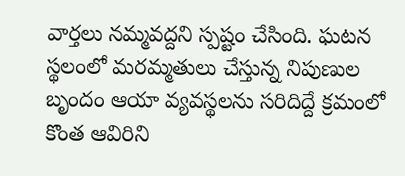వార్తలు నమ్మవద్దని స్పష్టం చేసింది. ఘటన స్థలంలో మరమ్మతులు చేస్తున్న నిపుణుల బృందం ఆయా వ్యవస్థలను సరిదిద్దే క్రమంలో కొంత ఆవిరిని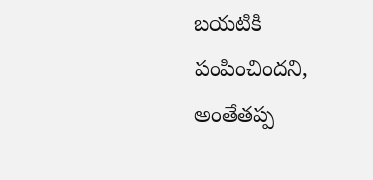బయటికి పంపించిందని, అంతేతప్ప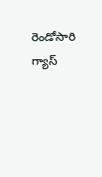రెండోసారి గ్యాస్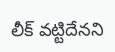లీక్ వట్టిదేనని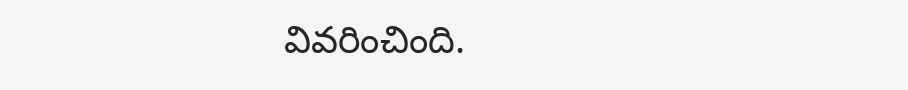వివరించింది.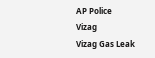AP Police
Vizag
Vizag Gas Leak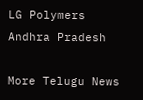LG Polymers
Andhra Pradesh

More Telugu News